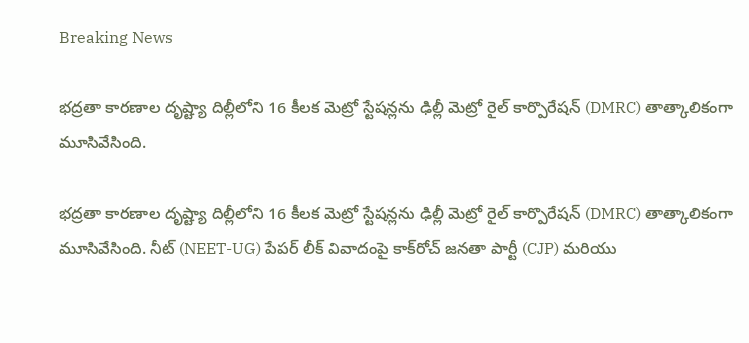Breaking News

భద్రతా కారణాల దృష్ట్యా దిల్లీలోని 16 కీలక మెట్రో స్టేషన్లను ఢిల్లీ మెట్రో రైల్ కార్పొరేషన్ (DMRC) తాత్కాలికంగా మూసివేసింది.

భద్రతా కారణాల దృష్ట్యా దిల్లీలోని 16 కీలక మెట్రో స్టేషన్లను ఢిల్లీ మెట్రో రైల్ కార్పొరేషన్ (DMRC) తాత్కాలికంగా మూసివేసింది. నీట్ (NEET-UG) పేపర్ లీక్ వివాదంపై కాక్‌రోచ్ జనతా పార్టీ (CJP) మరియు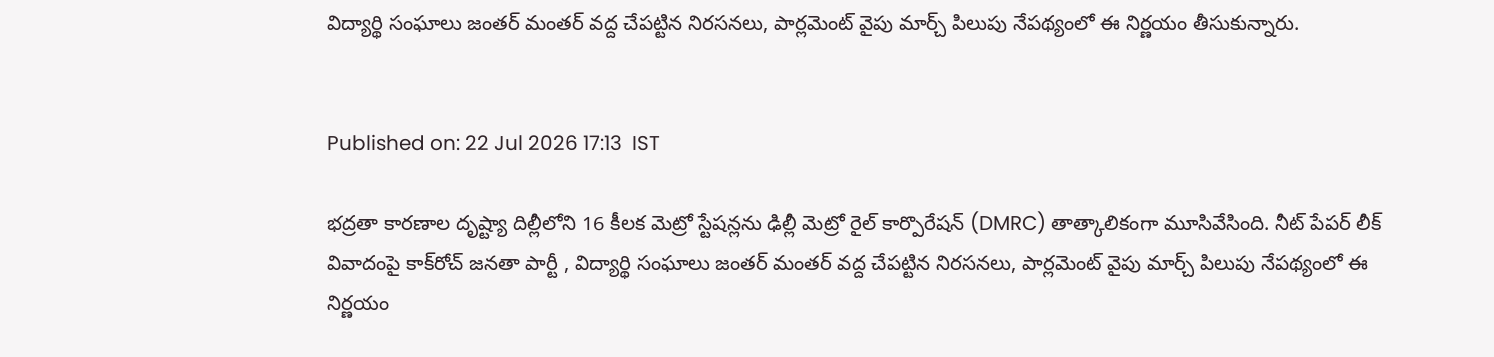విద్యార్థి సంఘాలు జంతర్ మంతర్ వద్ద చేపట్టిన నిరసనలు, పార్లమెంట్ వైపు మార్చ్ పిలుపు నేపథ్యంలో ఈ నిర్ణయం తీసుకున్నారు.


Published on: 22 Jul 2026 17:13  IST

భద్రతా కారణాల దృష్ట్యా దిల్లీలోని 16 కీలక మెట్రో స్టేషన్లను ఢిల్లీ మెట్రో రైల్ కార్పొరేషన్ (DMRC) తాత్కాలికంగా మూసివేసింది. నీట్ పేపర్ లీక్ వివాదంపై కాక్‌రోచ్ జనతా పార్టీ , విద్యార్థి సంఘాలు జంతర్ మంతర్ వద్ద చేపట్టిన నిరసనలు, పార్లమెంట్ వైపు మార్చ్ పిలుపు నేపథ్యంలో ఈ నిర్ణయం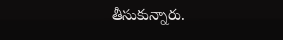తీసుకున్నారు.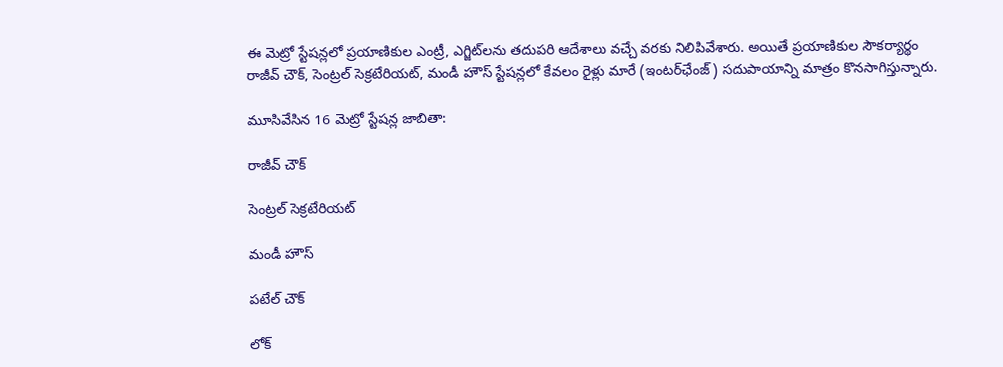ఈ మెట్రో స్టేషన్లలో ప్రయాణికుల ఎంట్రీ, ఎగ్జిట్‌లను తదుపరి ఆదేశాలు వచ్చే వరకు నిలిపివేశారు. అయితే ప్రయాణికుల సౌకర్యార్థం రాజీవ్ చౌక్, సెంట్రల్ సెక్రటేరియట్, మండీ హౌస్ స్టేషన్లలో కేవలం రైళ్లు మారే (ఇంటర్‌ఛేంజ్) సదుపాయాన్ని మాత్రం కొనసాగిస్తున్నారు.

మూసివేసిన 16 మెట్రో స్టేషన్ల జాబితా:

రాజీవ్ చౌక్

సెంట్రల్ సెక్రటేరియట్

మండీ హౌస్

పటేల్ చౌక్

లోక్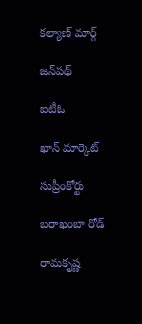కల్యాణ్ మార్గ్

జన్‌పథ్

ఐటీఓ

ఖాన్ మార్కెట్

సుప్రీంకోర్టు

బరాఖంబా రోడ్

రామకృష్ణ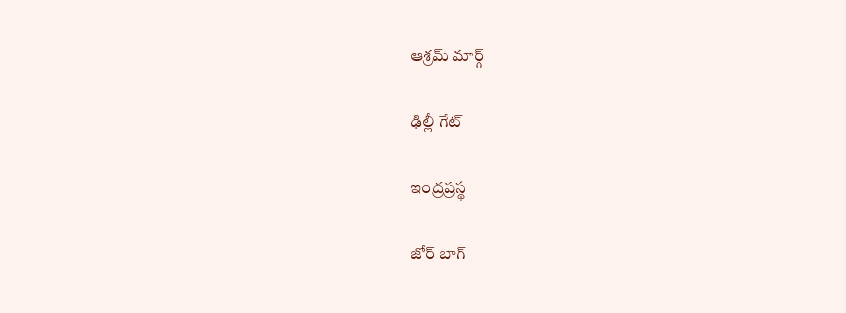ఆశ్రమ్ మార్గ్

ఢిల్లీ గేట్

ఇంద్రప్రస్థ

జోర్ బాగ్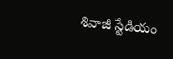శివాజీ స్టేడియం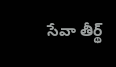సేవా తీర్థ్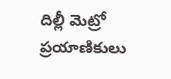దిల్లీ మెట్రో ప్రయాణికులు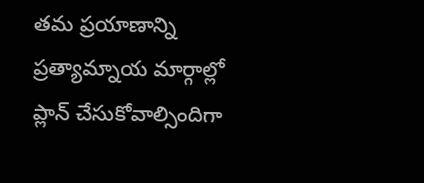తమ ప్రయాణాన్ని ప్రత్యామ్నాయ మార్గాల్లో ప్లాన్ చేసుకోవాల్సిందిగా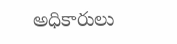అధికారులు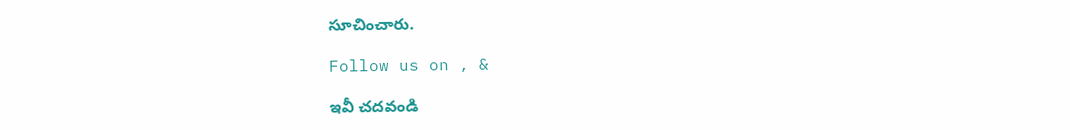సూచించారు.

Follow us on , &

ఇవీ చదవండి